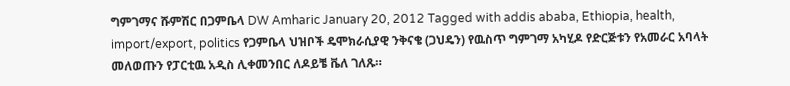ግምገማና ሹምሽር በጋምቤላ DW Amharic January 20, 2012 Tagged with addis ababa, Ethiopia, health, import/export, politics የጋምቤላ ህዝቦች ዴሞክራሲያዊ ንቅናቄ (ጋህዴን) የዉስጥ ግምገማ አካሂዶ የድርጅቱን የአመራር አባላት መለወጡን የፓርቲዉ አዲስ ሊቀመንበር ለዶይቼ ቬለ ገለጹ።